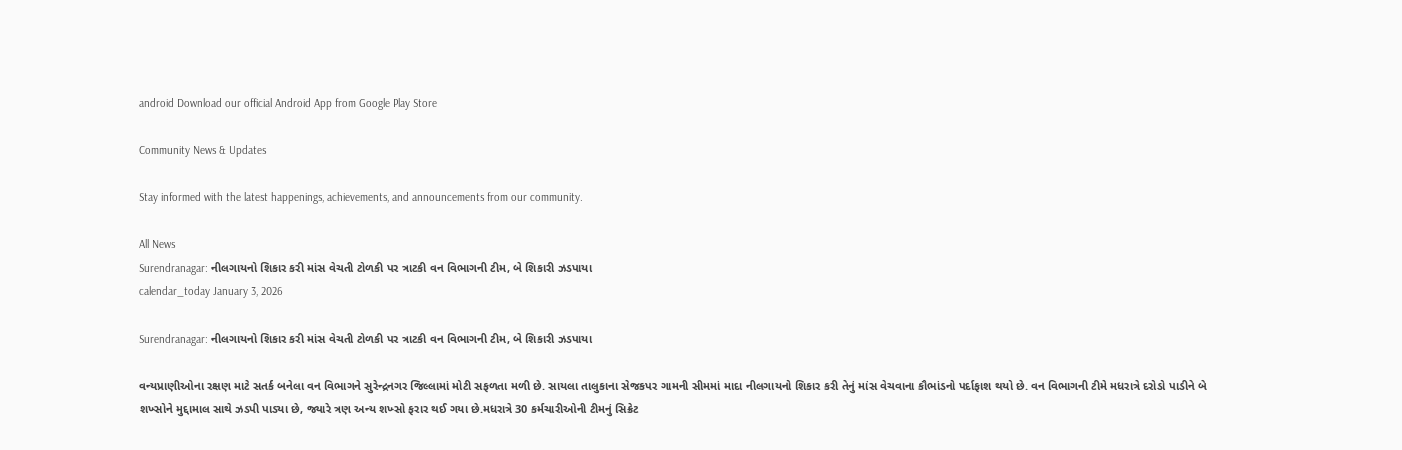android Download our official Android App from Google Play Store

Community News & Updates

Stay informed with the latest happenings, achievements, and announcements from our community.

All News
Surendranagar: નીલગાયનો શિકાર કરી માંસ વેચતી ટોળકી પર ત્રાટકી વન વિભાગની ટીમ, બે શિકારી ઝડપાયા
calendar_today January 3, 2026

Surendranagar: નીલગાયનો શિકાર કરી માંસ વેચતી ટોળકી પર ત્રાટકી વન વિભાગની ટીમ, બે શિકારી ઝડપાયા

વન્યપ્રાણીઓના રક્ષણ માટે સતર્ક બનેલા વન વિભાગને સુરેન્દ્રનગર જિલ્લામાં મોટી સફળતા મળી છે. સાયલા તાલુકાના સેજકપર ગામની સીમમાં માદા નીલગાયનો શિકાર કરી તેનું માંસ વેચવાના કૌભાંડનો પર્દાફાશ થયો છે. વન વિભાગની ટીમે મધરાત્રે દરોડો પાડીને બે શખ્સોને મુદ્દામાલ સાથે ઝડપી પાડ્યા છે, જ્યારે ત્રણ અન્ય શખ્સો ફરાર થઈ ગયા છે.મધરાત્રે 30 કર્મચારીઓની ટીમનું સિક્રેટ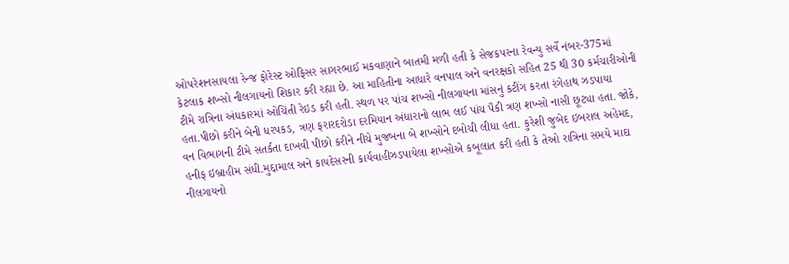ઓપરેશનસાયલા રેન્જ ફોરેસ્ટ ઓફિસર સાગરભાઈ મકવાણાને બાતમી મળી હતી કે સેજકપરના રેવન્યુ સર્વે નંબર-375માં કેટલાક શખ્સો નીલગાયનો શિકાર કરી રહ્યા છે. આ માહિતીના આધારે વનપાલ અને વનરક્ષકો સહિત 25 થી 30 કર્મચારીઓની ટીમે રાત્રિના અંધકારમાં ઓચિંતી રેઇડ કરી હતી. સ્થળ પર પાંચ શખ્સો નીલગાયના માંસનું કટીંગ કરતા રંગેહાથ ઝડપાયા હતા.પીછો કરીને બેની ધરપકડ, ત્રણ ફરારદરોડા દરમિયાન અંધારાનો લાભ લઈ પાંચ પૈકી ત્રણ શખ્સો નાસી છૂટ્યા હતા. જોકે, વન વિભાગની ટીમે સતર્કતા દાખવી પીછો કરીને નીચે મુજબના બે શખ્સોને દબોચી લીધા હતા. કુરેશી જુબેદ ઇબરાલ અહેમદ, હનીફ ઇબ્રાહીમ સંધી.મુદ્દામાલ અને કાયદેસરની કાર્યવાહીઝડપાયેલા શખ્સોએ કબૂલાત કરી હતી કે તેઓ રાત્રિના સમયે માદા નીલગાયનો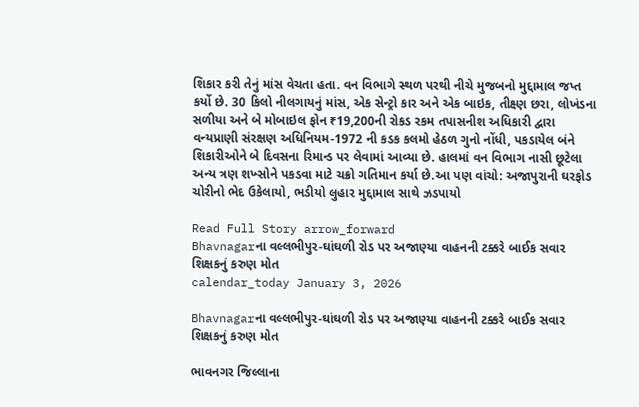શિકાર કરી તેનું માંસ વેચતા હતા. વન વિભાગે સ્થળ પરથી નીચે મુજબનો મુદ્દામાલ જપ્ત કર્યો છે. 30 કિલો નીલગાયનું માંસ, એક સેન્ટ્રો કાર અને એક બાઇક, તીક્ષ્ણ છરા, લોખંડના સળીયા અને બે મોબાઇલ ફોન ₹19,200ની રોકડ રકમ તપાસનીશ અધિકારી દ્વારા વન્યપ્રાણી સંરક્ષણ અધિનિયમ-1972 ની કડક કલમો હેઠળ ગુનો નોંધી, પકડાયેલ બંને શિકારીઓને બે દિવસના રિમાન્ડ પર લેવામાં આવ્યા છે. હાલમાં વન વિભાગ નાસી છૂટેલા અન્ય ત્રણ શખ્સોને પકડવા માટે ચક્રો ગતિમાન કર્યા છે.આ પણ વાંચો: અજાપુરાની ઘરફોડ ચોરીનો ભેદ ઉકેલાયો, ભડીયો લુહાર મુદ્દામાલ સાથે ઝડપાયો

Read Full Story arrow_forward
Bhavnagarના વલ્લભીપુર-ઘાંઘળી રોડ પર અજાણ્યા વાહનની ટક્કરે બાઈક સવાર શિક્ષકનું કરુણ મોત
calendar_today January 3, 2026

Bhavnagarના વલ્લભીપુર-ઘાંઘળી રોડ પર અજાણ્યા વાહનની ટક્કરે બાઈક સવાર શિક્ષકનું કરુણ મોત

ભાવનગર જિલ્લાના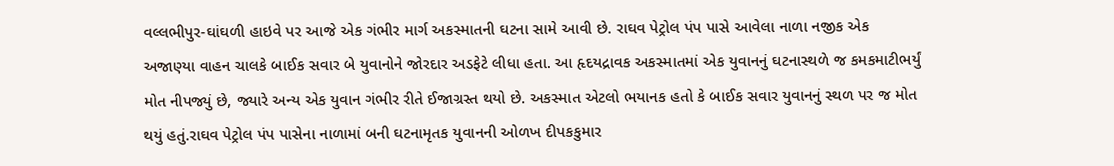વલ્લભીપુર-ઘાંઘળી હાઇવે પર આજે એક ગંભીર માર્ગ અકસ્માતની ઘટના સામે આવી છે. રાઘવ પેટ્રોલ પંપ પાસે આવેલા નાળા નજીક એક અજાણ્યા વાહન ચાલકે બાઈક સવાર બે યુવાનોને જોરદાર અડફેટે લીધા હતા. આ હૃદયદ્રાવક અકસ્માતમાં એક યુવાનનું ઘટનાસ્થળે જ કમકમાટીભર્યું મોત નીપજ્યું છે, જ્યારે અન્ય એક યુવાન ગંભીર રીતે ઈજાગ્રસ્ત થયો છે. અકસ્માત એટલો ભયાનક હતો કે બાઈક સવાર યુવાનનું સ્થળ પર જ મોત થયું હતું.રાઘવ પેટ્રોલ પંપ પાસેના નાળામાં બની ઘટનામૃતક યુવાનની ઓળખ દીપકકુમાર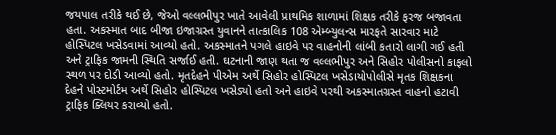જયપાલ તરીકે થઈ છે, જેઓ વલ્લભીપુર ખાતે આવેલી પ્રાથમિક શાળામાં શિક્ષક તરીકે ફરજ બજાવતા હતા. અકસ્માત બાદ બીજા ઇજાગ્રસ્ત યુવાનને તાત્કાલિક 108 એમ્બ્યુલન્સ મારફતે સારવાર માટે હોસ્પિટલ ખસેડવામાં આવ્યો હતો. અકસ્માતને પગલે હાઇવે પર વાહનોની લાંબી કતારો લાગી ગઈ હતી અને ટ્રાફિક જામની સ્થિતિ સર્જાઈ હતી. ઘટનાની જાણ થતા જ વલ્લભીપુર અને સિહોર પોલીસનો કાફલો સ્થળ પર દોડી આવ્યો હતો. મૃતદેહને પીએમ અર્થે સિહોર હોસ્પિટલ ખસેડાયોપોલીસે મૃતક શિક્ષકના દેહને પોસ્ટમોર્ટમ અર્થે સિહોર હોસ્પિટલ ખસેડ્યો હતો અને હાઇવે પરથી અકસ્માતગ્રસ્ત વાહનો હટાવી ટ્રાફિક ક્લિયર કરાવ્યો હતો.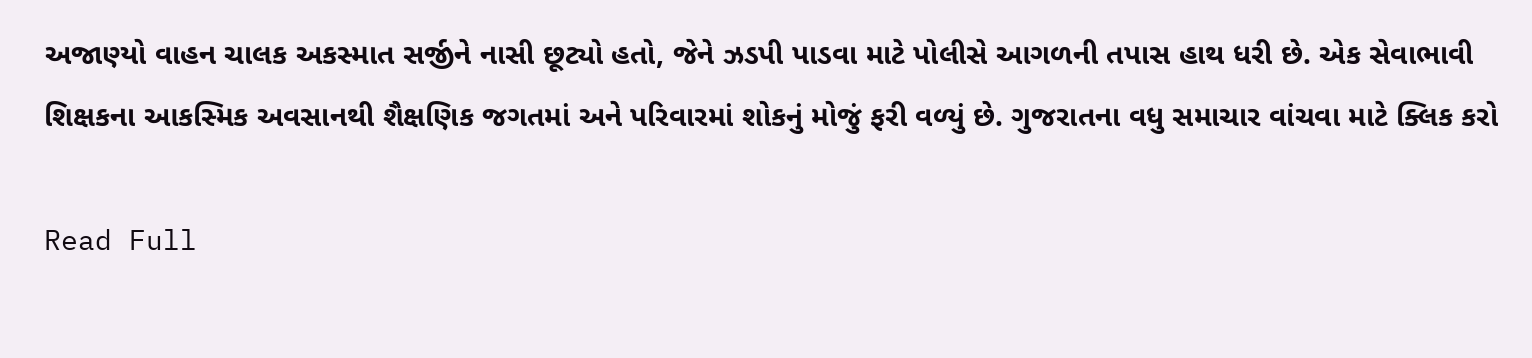અજાણ્યો વાહન ચાલક અકસ્માત સર્જીને નાસી છૂટ્યો હતો, જેને ઝડપી પાડવા માટે પોલીસે આગળની તપાસ હાથ ધરી છે. એક સેવાભાવી શિક્ષકના આકસ્મિક અવસાનથી શૈક્ષણિક જગતમાં અને પરિવારમાં શોકનું મોજું ફરી વળ્યું છે. ગુજરાતના વધુ સમાચાર વાંચવા માટે ક્લિક કરો

Read Full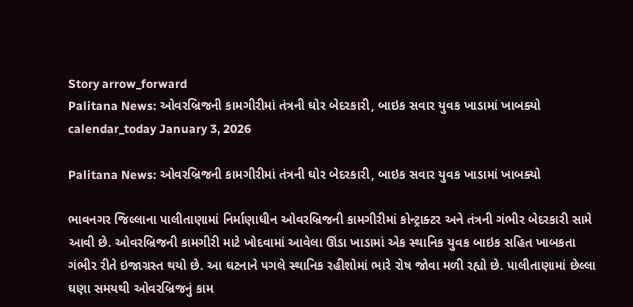Story arrow_forward
Palitana News: ઓવરબ્રિજની કામગીરીમાં તંત્રની ઘોર બેદરકારી, બાઇક સવાર યુવક ખાડામાં ખાબક્યો
calendar_today January 3, 2026

Palitana News: ઓવરબ્રિજની કામગીરીમાં તંત્રની ઘોર બેદરકારી, બાઇક સવાર યુવક ખાડામાં ખાબક્યો

ભાવનગર જિલ્લાના પાલીતાણામાં નિર્માણાધીન ઓવરબ્રિજની કામગીરીમાં કોન્ટ્રાક્ટર અને તંત્રની ગંભીર બેદરકારી સામે આવી છે. ઓવરબ્રિજની કામગીરી માટે ખોદવામાં આવેલા ઊંડા ખાડામાં એક સ્થાનિક યુવક બાઇક સહિત ખાબકતા ગંભીર રીતે ઇજાગ્રસ્ત થયો છે. આ ઘટનાને પગલે સ્થાનિક રહીશોમાં ભારે રોષ જોવા મળી રહ્યો છે. પાલીતાણામાં છેલ્લા ઘણા સમયથી ઓવરબ્રિજનું કામ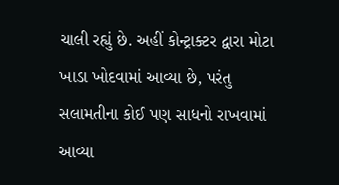ચાલી રહ્યું છે. અહીં કોન્ટ્રાક્ટર દ્વારા મોટા ખાડા ખોદવામાં આવ્યા છે, પરંતુ સલામતીના કોઈ પણ સાધનો રાખવામાં આવ્યા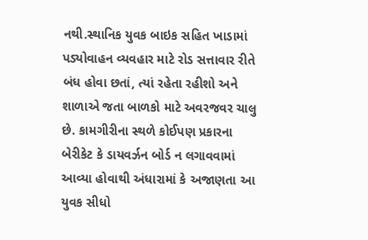નથી.સ્થાનિક યુવક બાઇક સહિત ખાડામાં પડ્યોવાહન વ્યવહાર માટે રોડ સત્તાવાર રીતે બંધ હોવા છતાં, ત્યાં રહેતા રહીશો અને શાળાએ જતા બાળકો માટે અવરજવર ચાલુ છે. કામગીરીના સ્થળે કોઈપણ પ્રકારના બેરીકેટ કે ડાયવર્ઝન બોર્ડ ન લગાવવામાં આવ્યા હોવાથી અંધારામાં કે અજાણતા આ યુવક સીધો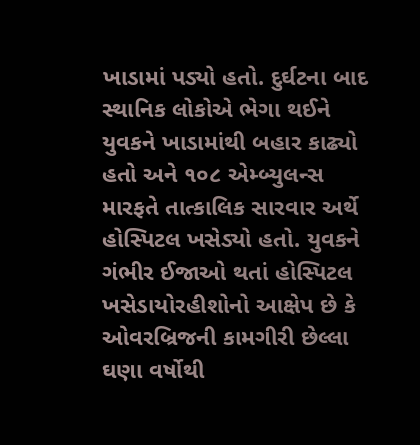ખાડામાં પડ્યો હતો. દુર્ઘટના બાદ સ્થાનિક લોકોએ ભેગા થઈને યુવકને ખાડામાંથી બહાર કાઢ્યો હતો અને ૧૦૮ એમ્બ્યુલન્સ મારફતે તાત્કાલિક સારવાર અર્થે હોસ્પિટલ ખસેડ્યો હતો. યુવકને ગંભીર ઈજાઓ થતાં હોસ્પિટલ ખસેડાયોરહીશોનો આક્ષેપ છે કે ઓવરબ્રિજની કામગીરી છેલ્લા ઘણા વર્ષોથી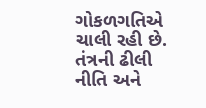ગોકળગતિએ ચાલી રહી છે. તંત્રની ઢીલી નીતિ અને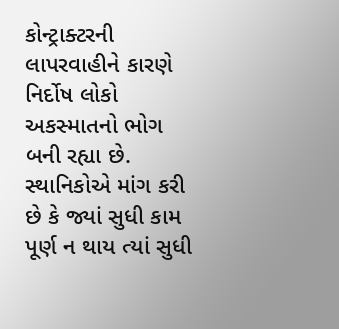કોન્ટ્રાક્ટરની લાપરવાહીને કારણે નિર્દોષ લોકો અકસ્માતનો ભોગ બની રહ્યા છે. સ્થાનિકોએ માંગ કરી છે કે જ્યાં સુધી કામ પૂર્ણ ન થાય ત્યાં સુધી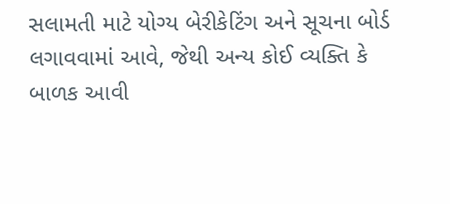સલામતી માટે યોગ્ય બેરીકેટિંગ અને સૂચના બોર્ડ લગાવવામાં આવે, જેથી અન્ય કોઈ વ્યક્તિ કે બાળક આવી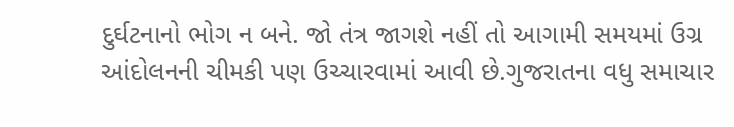દુર્ઘટનાનો ભોગ ન બને. જો તંત્ર જાગશે નહીં તો આગામી સમયમાં ઉગ્ર આંદોલનની ચીમકી પણ ઉચ્ચારવામાં આવી છે.ગુજરાતના વધુ સમાચાર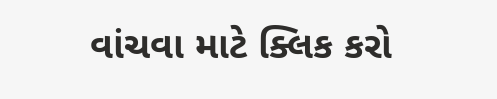વાંચવા માટે ક્લિક કરો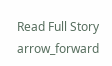Read Full Story arrow_forward